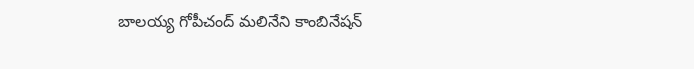బాలయ్య గోపీచంద్ మలినేని కాంబినేషన్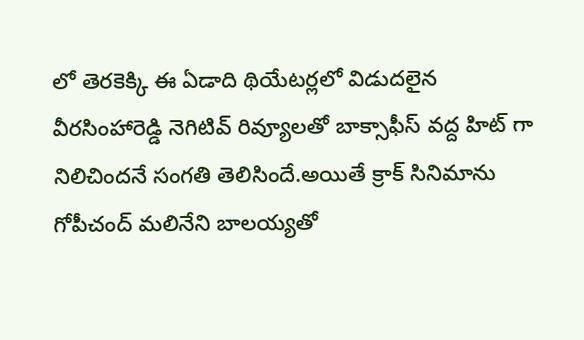లో తెరకెక్కి ఈ ఏడాది థియేటర్లలో విడుదలైన వీరసింహారెడ్డి నెగిటివ్ రివ్యూలతో బాక్సాఫీస్ వద్ద హిట్ గా నిలిచిందనే సంగతి తెలిసిందే.అయితే క్రాక్ సినిమాను గోపీచంద్ మలినేని బాలయ్యతో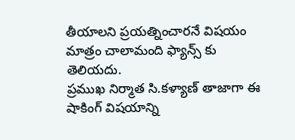తీయాలని ప్రయత్నించారనే విషయం మాత్రం చాలామంది ఫ్యాన్స్ కు తెలియదు.
ప్రముఖ నిర్మాత సి.కళ్యాణ్ తాజాగా ఈ షాకింగ్ విషయాన్ని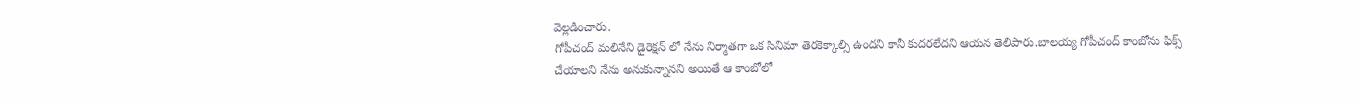వెల్లడించారు.
గోపీచంద్ మలినేని డైరెక్షన్ లో నేను నిర్మాతగా ఒక సినిమా తెరకెక్కాల్సి ఉందని కానీ కుదరలేదని ఆయన తెలిపారు.బాలయ్య గోపీచంద్ కాంబోను ఫిక్స్ చేయాలని నేను అనుకున్నానని అయితే ఆ కాంబోలో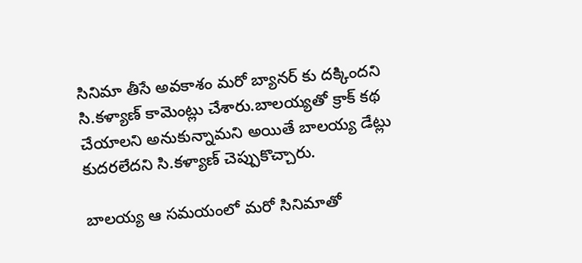సినిమా తీసే అవకాశం మరో బ్యానర్ కు దక్కిందని సి.కళ్యాణ్ కామెంట్లు చేశారు.బాలయ్యతో క్రాక్ కథ చేయాలని అనుకున్నామని అయితే బాలయ్య డేట్లు కుదరలేదని సి.కళ్యాణ్ చెప్పుకొచ్చారు.

బాలయ్య ఆ సమయంలో మరో సినిమాతో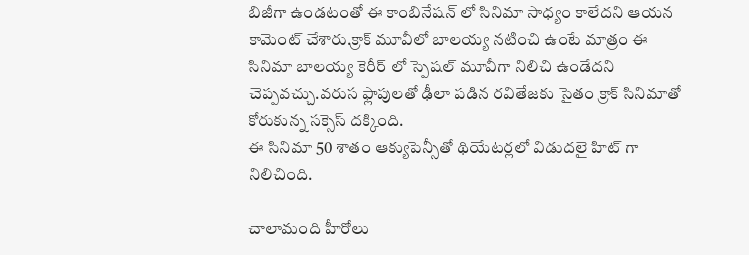బిజీగా ఉండటంతో ఈ కాంబినేషన్ లో సినిమా సాధ్యం కాలేదని ఆయన కామెంట్ చేశారు.క్రాక్ మూవీలో బాలయ్య నటించి ఉంటే మాత్రం ఈ సినిమా బాలయ్య కెరీర్ లో స్పెషల్ మూవీగా నిలిచి ఉండేదని చెప్పవచ్చు.వరుస ఫ్లాపులతో ఢీలా పడిన రవితేజకు సైతం క్రాక్ సినిమాతో కోరుకున్న సక్సెస్ దక్కింది.
ఈ సినిమా 50 శాతం ఆక్యుపెన్సీతో థియేటర్లలో విడుదలై హిట్ గా నిలిచింది.

చాలామంది హీరోలు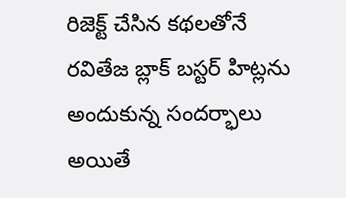రిజెక్ట్ చేసిన కథలతోనే రవితేజ బ్లాక్ బస్టర్ హిట్లను అందుకున్న సందర్భాలు అయితే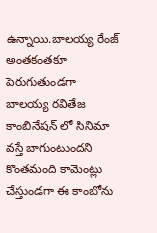ఉన్నాయి.బాలయ్య రేంజ్ అంతకంతకూ పెరుగుతుండగా బాలయ్య రవితేజ కాంబినేషన్ లో సినిమా వస్తే బాగుంటుందని కొంతమంది కామెంట్లు చేస్తుండగా ఈ కాంబోను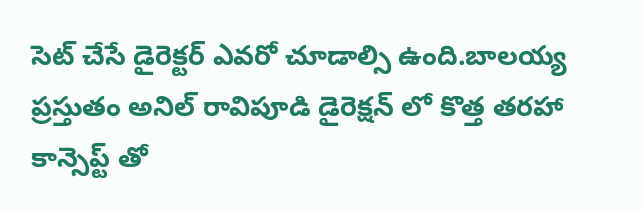సెట్ చేసే డైరెక్టర్ ఎవరో చూడాల్సి ఉంది.బాలయ్య ప్రస్తుతం అనిల్ రావిపూడి డైరెక్షన్ లో కొత్త తరహా కాన్సెప్ట్ తో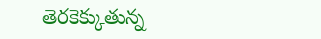తెరకెక్కుతున్న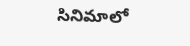సినిమాలో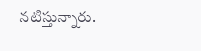నటిస్తున్నారు.